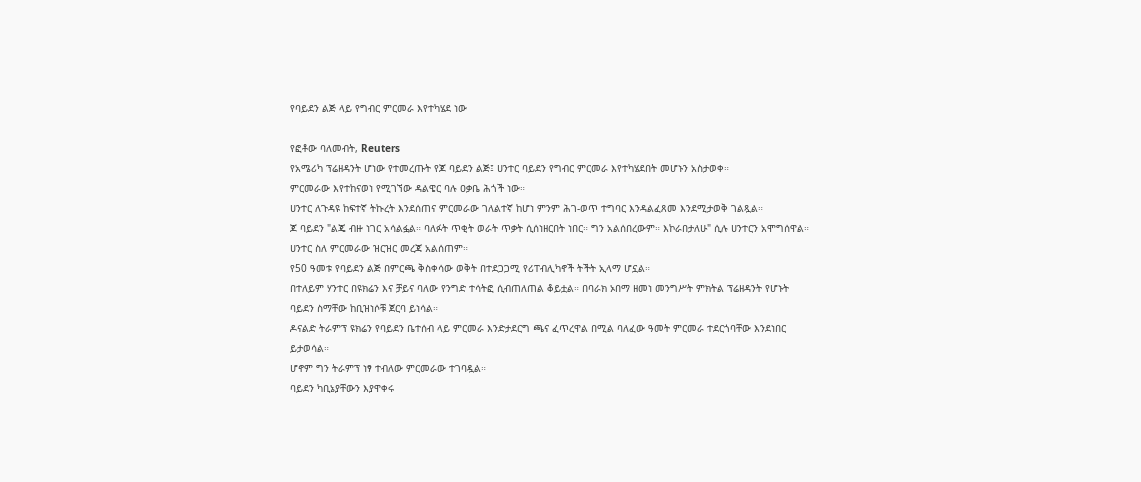የባይደን ልጅ ላይ የግብር ምርመራ እየተካሄደ ነው

የፎቶው ባለመብት, Reuters
የአሜሪካ ፕሬዘዳንት ሆነው የተመረጡት የጆ ባይደን ልጅ፤ ሀንተር ባይደን የግብር ምርመራ እየተካሄደበት መሆኑን አስታወቀ።
ምርመራው እየተከናወነ የሚገኘው ዳልዌር ባሉ ዐቃቤ ሕጎች ነው።
ሀንተር ለጉዳዩ ከፍተኛ ትኩረት እንደሰጠና ምርመራው ገለልተኛ ከሆነ ምንም ሕገ-ወጥ ተግባር እንዳልፈጸመ እንደሚታወቅ ገልጿል።
ጆ ባይደን "ልጄ ብዙ ነገር አሳልፏል። ባለፉት ጥቂት ወራት ጥቃት ሲሰነዘርበት ነበር። ግን አልሰበረውም። እኮራበታለሁ" ሲሉ ሀንተርን አሞግሰዋል።
ሀንተር ስለ ምርመራው ዝርዝር መረጃ አልሰጠም።
የ50 ዓመቱ የባይደን ልጅ በምርጫ ቅስቀሳው ወቅት በተደጋጋሚ የሪፐብሊካኖች ትችት ኢላማ ሆኗል።
በተለይም ሃንተር በዩክሬን እና ቻይና ባለው የንግድ ተሳትፎ ሲብጠለጠል ቆይቷል። በባራክ ኦበማ ዘመነ መንግሥት ምክትል ፕሬዘዳንት የሆኑት ባይደን ስማቸው ከቢዝነሶቹ ጀርባ ይነሳል።
ዶናልድ ትራምፕ ዩክሬን የባይደን ቤተሰብ ላይ ምርመራ እንድታደርግ ጫና ፈጥረዋል በሚል ባለፈው ዓመት ምርመራ ተደርጎባቸው እንደነበር ይታወሳል።
ሆኖም ግን ትራምፕ ነፃ ተብለው ምርመራው ተገባዷል።
ባይደን ካቢኔያቸውን እያዋቀሩ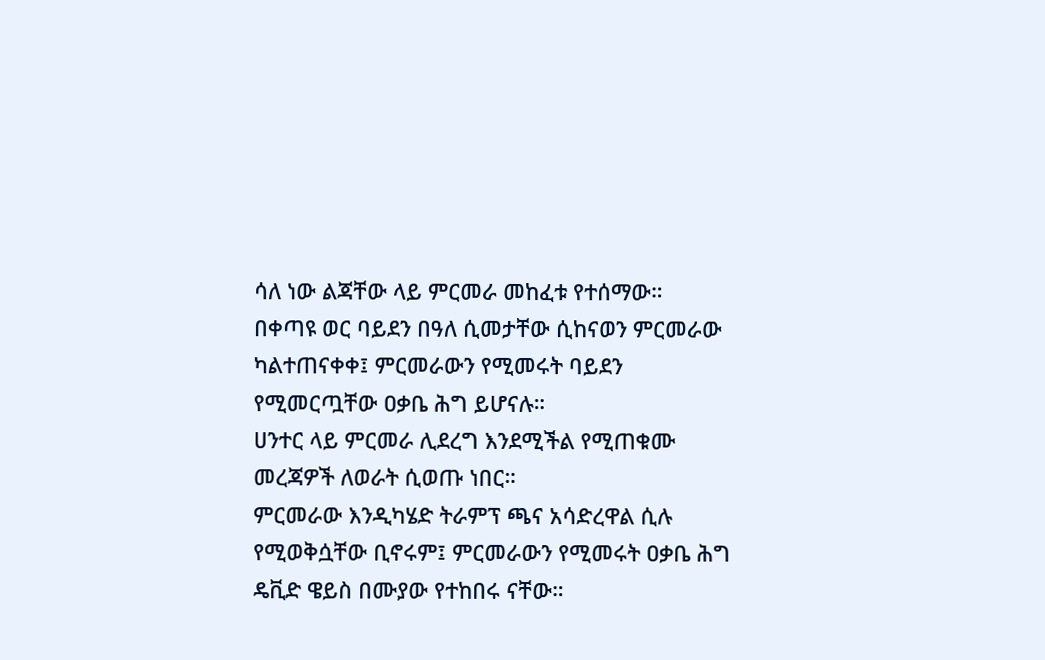ሳለ ነው ልጃቸው ላይ ምርመራ መከፈቱ የተሰማው።
በቀጣዩ ወር ባይደን በዓለ ሲመታቸው ሲከናወን ምርመራው ካልተጠናቀቀ፤ ምርመራውን የሚመሩት ባይደን የሚመርጧቸው ዐቃቤ ሕግ ይሆናሉ።
ሀንተር ላይ ምርመራ ሊደረግ እንደሚችል የሚጠቁሙ መረጃዎች ለወራት ሲወጡ ነበር።
ምርመራው እንዲካሄድ ትራምፕ ጫና አሳድረዋል ሲሉ የሚወቅሷቸው ቢኖሩም፤ ምርመራውን የሚመሩት ዐቃቤ ሕግ ዴቪድ ዌይስ በሙያው የተከበሩ ናቸው።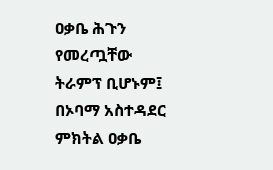ዐቃቤ ሕጉን የመረጧቸው ትራምፕ ቢሆኑም፤ በኦባማ አስተዳደር ምክትል ዐቃቤ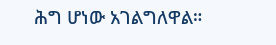ሕግ ሆነው አገልግለዋል።